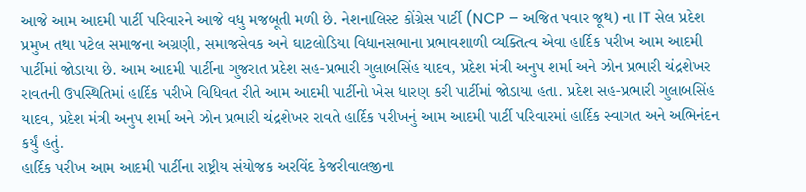આજે આમ આદમી પાર્ટી પરિવારને આજે વધુ મજબૂતી મળી છે. નેશનાલિસ્ટ કોંગ્રેસ પાર્ટી (NCP – અજિત પવાર જૂથ) ના IT સેલ પ્રદેશ પ્રમુખ તથા પટેલ સમાજના અગ્રણી, સમાજસેવક અને ઘાટલોડિયા વિધાનસભાના પ્રભાવશાળી વ્યક્તિત્વ એવા હાર્દિક પરીખ આમ આદમી પાર્ટીમાં જોડાયા છે. આમ આદમી પાર્ટીના ગુજરાત પ્રદેશ સહ-પ્રભારી ગુલાબસિંહ યાદવ, પ્રદેશ મંત્રી અનુપ શર્મા અને ઝોન પ્રભારી ચંદ્રશેખર રાવતની ઉપસ્થિતિમાં હાર્દિક પરીખે વિધિવત રીતે આમ આદમી પાર્ટીનો ખેસ ધારણ કરી પાર્ટીમાં જોડાયા હતા. પ્રદેશ સહ-પ્રભારી ગુલાબસિંહ યાદવ, પ્રદેશ મંત્રી અનુપ શર્મા અને ઝોન પ્રભારી ચંદ્રશેખર રાવતે હાર્દિક પરીખનું આમ આદમી પાર્ટી પરિવારમાં હાર્દિક સ્વાગત અને અભિનંદન કર્યું હતું.
હાર્દિક પરીખ આમ આદમી પાર્ટીના રાષ્ટ્રીય સંયોજક અરવિંદ કેજરીવાલજીના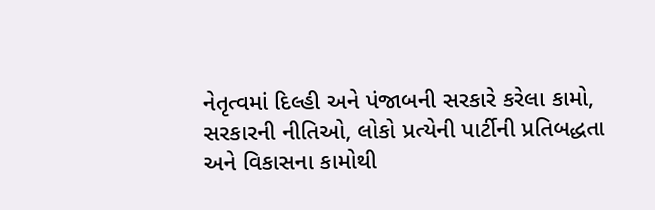નેતૃત્વમાં દિલ્હી અને પંજાબની સરકારે કરેલા કામો, સરકારની નીતિઓ, લોકો પ્રત્યેની પાર્ટીની પ્રતિબદ્ધતા અને વિકાસના કામોથી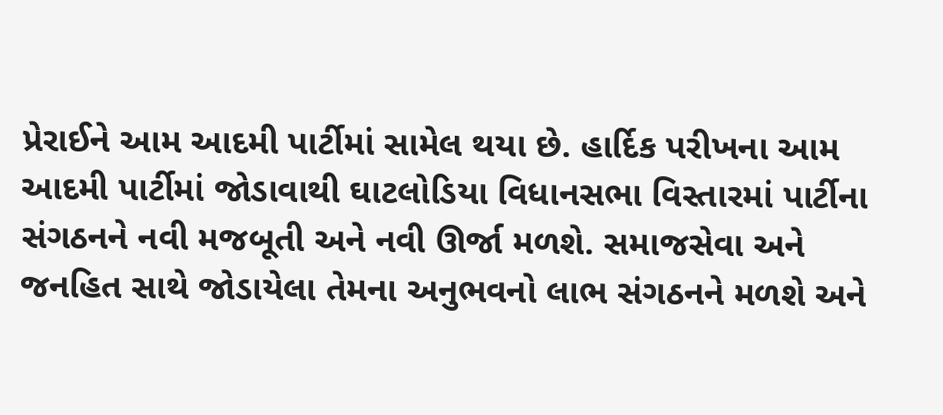પ્રેરાઈને આમ આદમી પાર્ટીમાં સામેલ થયા છે. હાર્દિક પરીખના આમ આદમી પાર્ટીમાં જોડાવાથી ઘાટલોડિયા વિધાનસભા વિસ્તારમાં પાર્ટીના સંગઠનને નવી મજબૂતી અને નવી ઊર્જા મળશે. સમાજસેવા અને જનહિત સાથે જોડાયેલા તેમના અનુભવનો લાભ સંગઠનને મળશે અને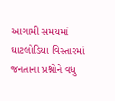આગામી સમયમાં ઘાટલોડિયા વિસ્તારમાં જનતાના પ્રશ્નોને વધુ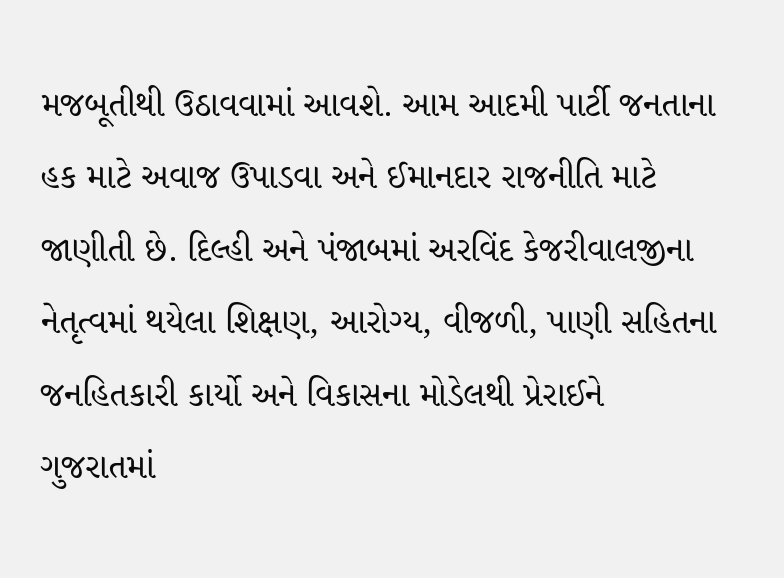મજબૂતીથી ઉઠાવવામાં આવશે. આમ આદમી પાર્ટી જનતાના હક માટે અવાજ ઉપાડવા અને ઈમાનદાર રાજનીતિ માટે જાણીતી છે. દિલ્હી અને પંજાબમાં અરવિંદ કેજરીવાલજીના નેતૃત્વમાં થયેલા શિક્ષણ, આરોગ્ય, વીજળી, પાણી સહિતના જનહિતકારી કાર્યો અને વિકાસના મોડેલથી પ્રેરાઈને ગુજરાતમાં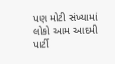પણ મોટી સંખ્યામાં લોકો આમ આદમી પાર્ટી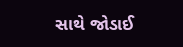સાથે જોડાઈ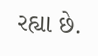રહ્યા છે.